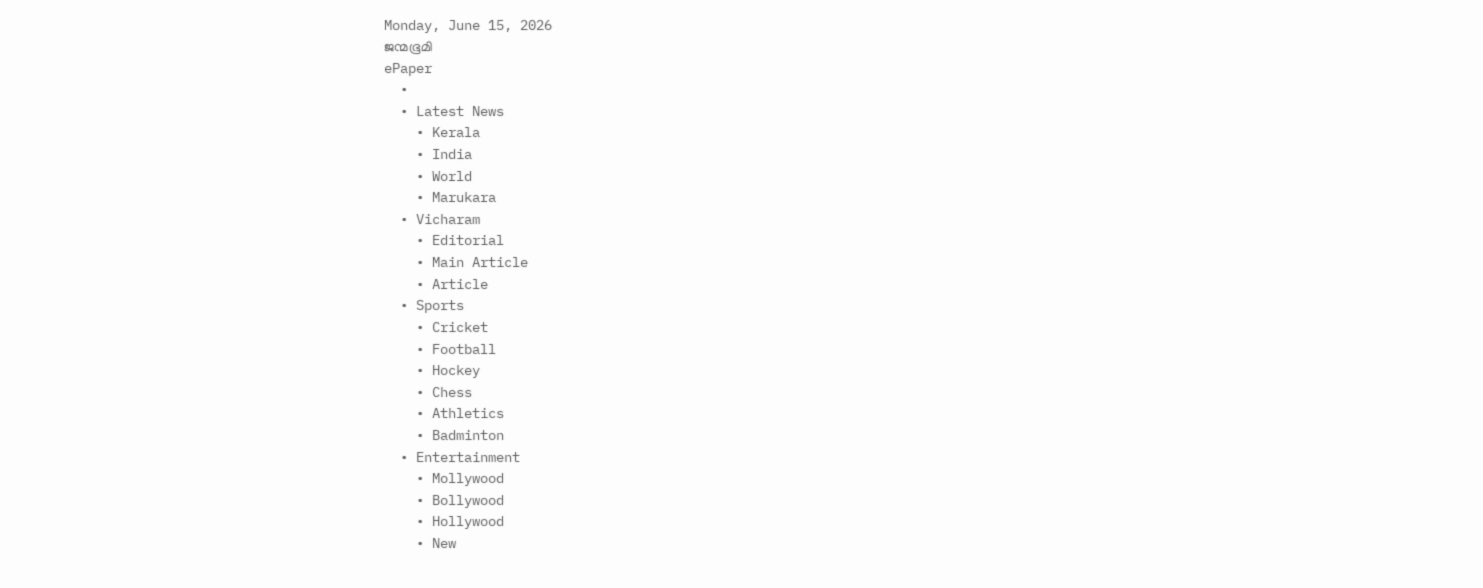Monday, June 15, 2026
ജന്മഭൂമി
ePaper
  •
  • Latest News
    • Kerala
    • India
    • World
    • Marukara
  • Vicharam
    • Editorial
    • Main Article
    • Article
  • Sports
    • Cricket
    • Football
    • Hockey
    • Chess
    • Athletics
    • Badminton
  • Entertainment
    • Mollywood
    • Bollywood
    • Hollywood
    • New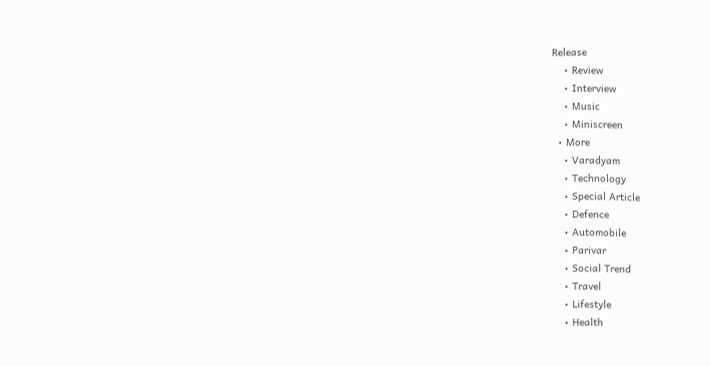Release
    • Review
    • Interview
    • Music
    • Miniscreen
  • More
    • Varadyam
    • Technology
    • Special Article
    • Defence
    • Automobile
    • Parivar
    • Social Trend
    • Travel
    • Lifestyle
    • Health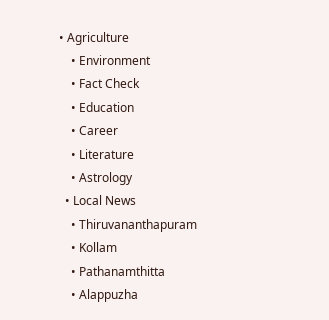• Agriculture
    • Environment
    • Fact Check
    • Education
    • Career
    • Literature
    • Astrology
  • Local News
    • Thiruvananthapuram
    • Kollam
    • Pathanamthitta
    • Alappuzha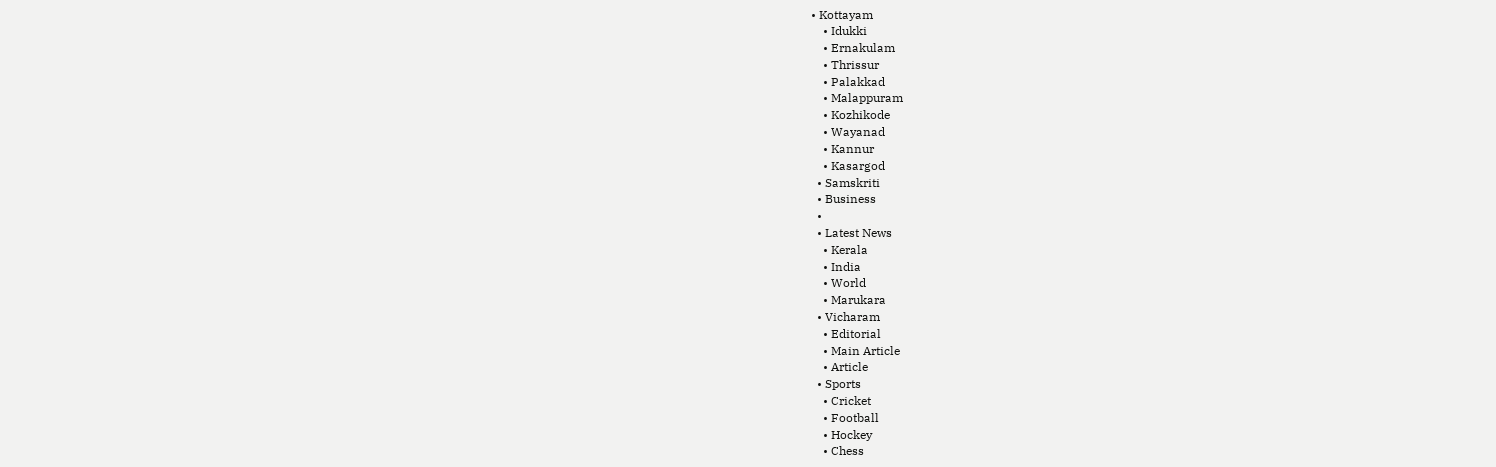• Kottayam
    • Idukki
    • Ernakulam
    • Thrissur
    • Palakkad
    • Malappuram
    • Kozhikode
    • Wayanad
    • Kannur
    • Kasargod
  • Samskriti
  • Business
  •
  • Latest News
    • Kerala
    • India
    • World
    • Marukara
  • Vicharam
    • Editorial
    • Main Article
    • Article
  • Sports
    • Cricket
    • Football
    • Hockey
    • Chess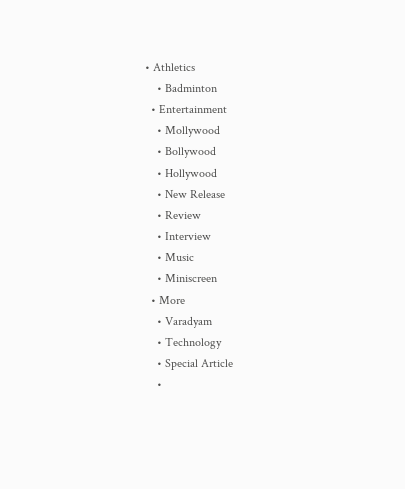• Athletics
    • Badminton
  • Entertainment
    • Mollywood
    • Bollywood
    • Hollywood
    • New Release
    • Review
    • Interview
    • Music
    • Miniscreen
  • More
    • Varadyam
    • Technology
    • Special Article
    •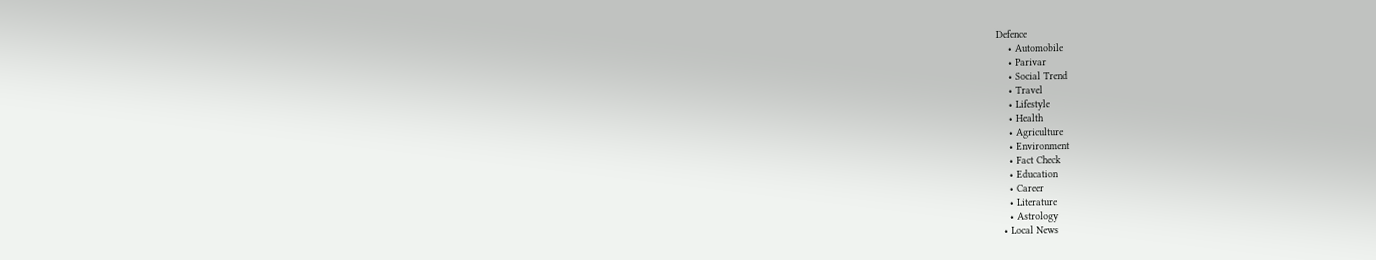Defence
    • Automobile
    • Parivar
    • Social Trend
    • Travel
    • Lifestyle
    • Health
    • Agriculture
    • Environment
    • Fact Check
    • Education
    • Career
    • Literature
    • Astrology
  • Local News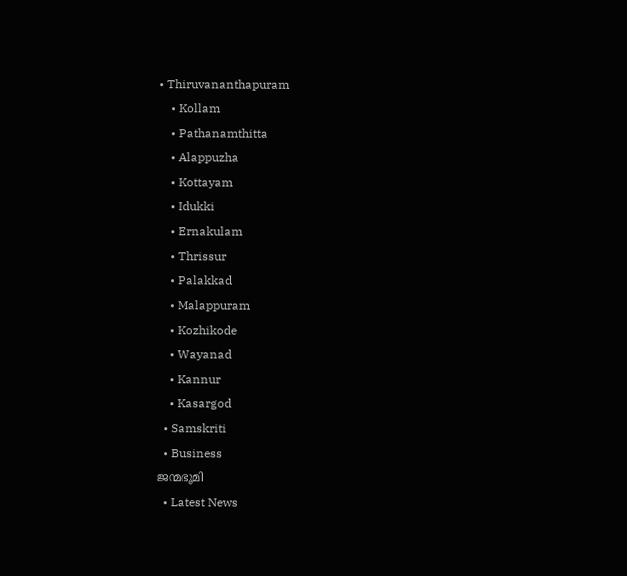• Thiruvananthapuram
    • Kollam
    • Pathanamthitta
    • Alappuzha
    • Kottayam
    • Idukki
    • Ernakulam
    • Thrissur
    • Palakkad
    • Malappuram
    • Kozhikode
    • Wayanad
    • Kannur
    • Kasargod
  • Samskriti
  • Business
ജന്മഭൂമി
  • Latest News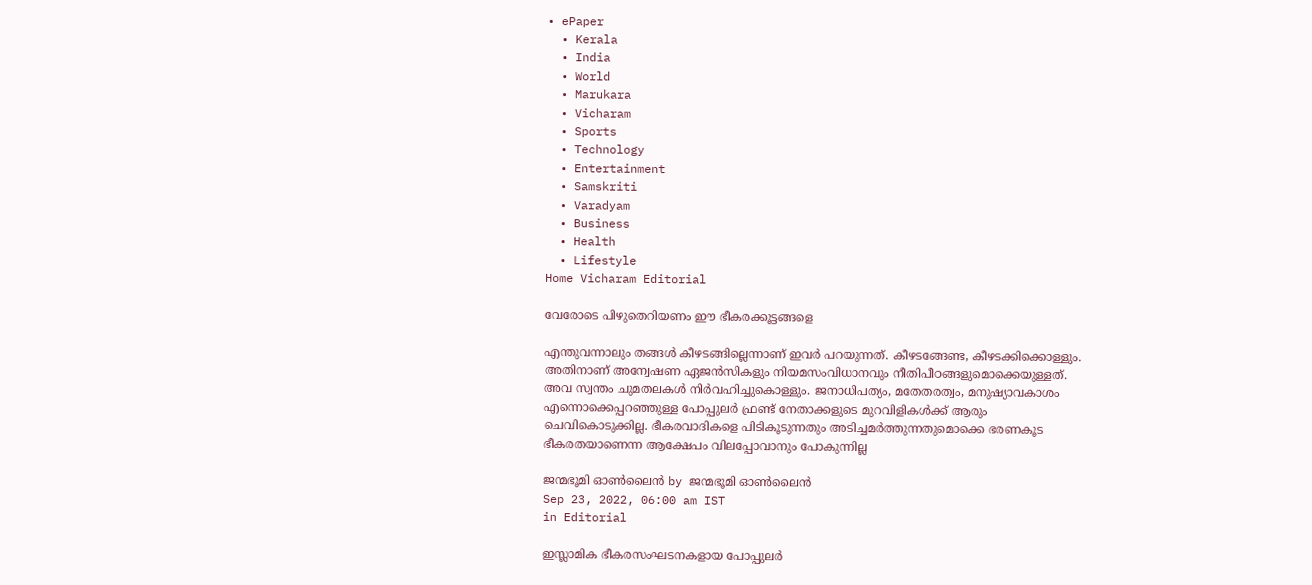• ePaper
  • Kerala
  • India
  • World
  • Marukara
  • Vicharam
  • Sports
  • Technology
  • Entertainment
  • Samskriti
  • Varadyam
  • Business
  • Health
  • Lifestyle
Home Vicharam Editorial

വേരോടെ പിഴുതെറിയണം ഈ ഭീകരക്കൂട്ടങ്ങളെ

എന്തുവന്നാലും തങ്ങള്‍ കീഴടങ്ങില്ലെന്നാണ് ഇവര്‍ പറയുന്നത്. കീഴടങ്ങേണ്ട, കീഴടക്കിക്കൊള്ളും. അതിനാണ് അന്വേഷണ ഏജന്‍സികളും നിയമസംവിധാനവും നീതിപീഠങ്ങളുമൊക്കെയുള്ളത്. അവ സ്വന്തം ചുമതലകള്‍ നിര്‍വഹിച്ചുകൊള്ളും. ജനാധിപത്യം, മതേതരത്വം, മനുഷ്യാവകാശം എന്നൊക്കെപ്പറഞ്ഞുള്ള പോപ്പുലര്‍ ഫ്രണ്ട് നേതാക്കളുടെ മുറവിളികള്‍ക്ക് ആരും ചെവികൊടുക്കില്ല. ഭീകരവാദികളെ പിടികൂടുന്നതും അടിച്ചമര്‍ത്തുന്നതുമൊക്കെ ഭരണകൂട ഭീകരതയാണെന്ന ആക്ഷേപം വിലപ്പോവാനും പോകുന്നില്ല

ജന്മഭൂമി ഓണ്‍ലൈന്‍ by ജന്മഭൂമി ഓണ്‍ലൈന്‍
Sep 23, 2022, 06:00 am IST
in Editorial

ഇസ്ലാമിക ഭീകരസംഘടനകളായ പോപ്പുലര്‍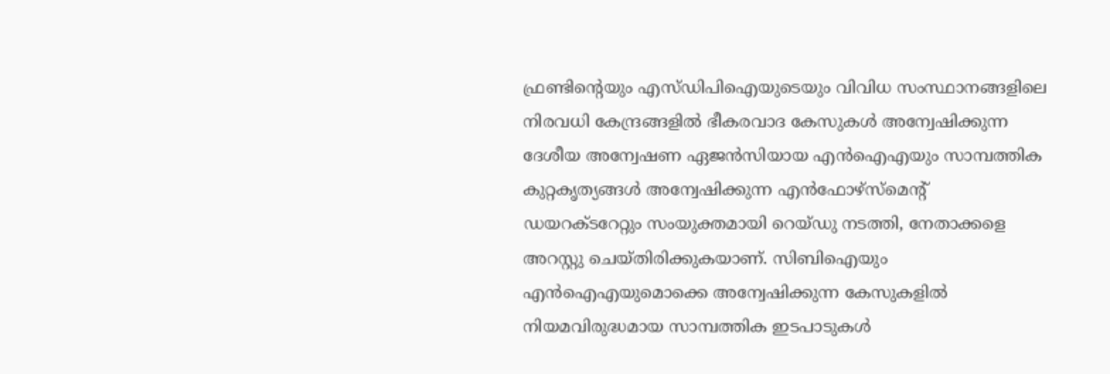ഫ്രണ്ടിന്റെയും എസ്ഡിപിഐയുടെയും വിവിധ സംസ്ഥാനങ്ങളിലെ നിരവധി കേന്ദ്രങ്ങളില്‍ ഭീകരവാദ കേസുകള്‍ അന്വേഷിക്കുന്ന ദേശീയ അന്വേഷണ ഏജന്‍സിയായ എന്‍ഐഎയും സാമ്പത്തിക കുറ്റകൃത്യങ്ങള്‍ അന്വേഷിക്കുന്ന എന്‍ഫോഴ്‌സ്‌മെന്റ് ഡയറക്ടറേറ്റും സംയുക്തമായി റെയ്ഡു നടത്തി, നേതാക്കളെ അറസ്റ്റു ചെയ്തിരിക്കുകയാണ്. സിബിഐയും എന്‍ഐഎയുമൊക്കെ അന്വേഷിക്കുന്ന കേസുകളില്‍ നിയമവിരുദ്ധമായ സാമ്പത്തിക ഇടപാടുകള്‍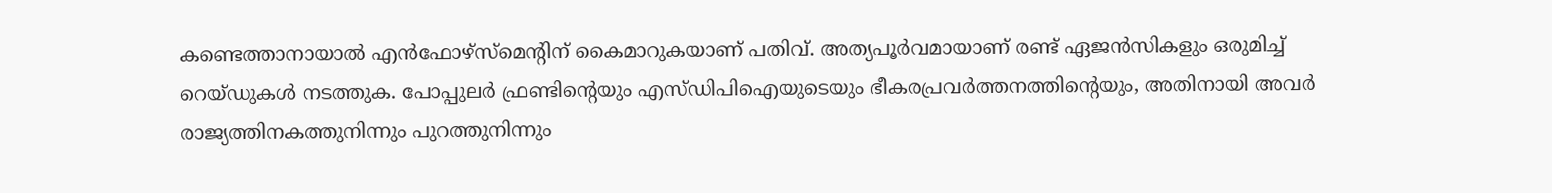കണ്ടെത്താനായാല്‍ എന്‍ഫോഴ്‌സ്‌മെന്റിന് കൈമാറുകയാണ് പതിവ്. അത്യപൂര്‍വമായാണ് രണ്ട് ഏജന്‍സികളും ഒരുമിച്ച് റെയ്ഡുകള്‍ നടത്തുക. പോപ്പുലര്‍ ഫ്രണ്ടിന്റെയും എസ്ഡിപിഐയുടെയും ഭീകരപ്രവര്‍ത്തനത്തിന്റെയും, അതിനായി അവര്‍ രാജ്യത്തിനകത്തുനിന്നും പുറത്തുനിന്നും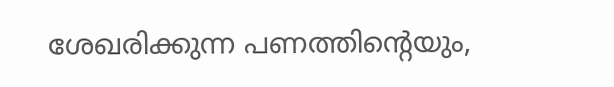ശേഖരിക്കുന്ന പണത്തിന്റെയും,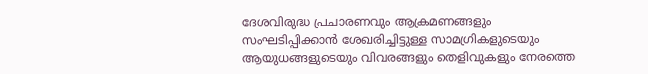ദേശവിരുദ്ധ പ്രചാരണവും ആക്രമണങ്ങളും സംഘടിപ്പിക്കാന്‍ ശേഖരിച്ചിട്ടുള്ള സാമഗ്രികളുടെയും ആയുധങ്ങളുടെയും വിവരങ്ങളും തെളിവുകളും നേരത്തെ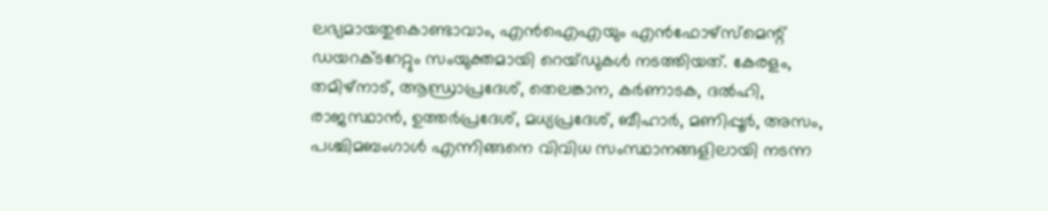ലഭ്യമായതുകൊണ്ടാവാം, എന്‍ഐഎയും എന്‍ഫോഴ്‌സ്‌മെന്റ് ഡയറക്ടറേറ്റും സംയുക്തമായി റെയ്ഡുകള്‍ നടത്തിയത്. കേരളം, തമിഴ്‌നാട്, ആന്ധ്രാപ്രദേശ്, തെലങ്കാന, കര്‍ണാടക, ദല്‍ഹി, രാജസ്ഥാന്‍, ഉത്തര്‍പ്രദേശ്, മധ്യപ്രദേശ്, ബീഹാര്‍, മണിപ്പൂര്‍, അസം, പശ്ചിമബംഗാള്‍ എന്നിങ്ങനെ വിവിധ സംസ്ഥാനങ്ങളിലായി നടന്ന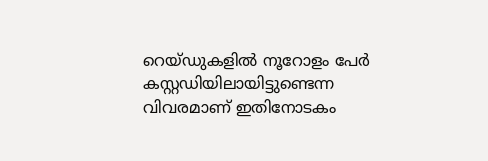റെയ്ഡുകളില്‍ നൂറോളം പേര്‍ കസ്റ്റഡിയിലായിട്ടുണ്ടെന്ന വിവരമാണ് ഇതിനോടകം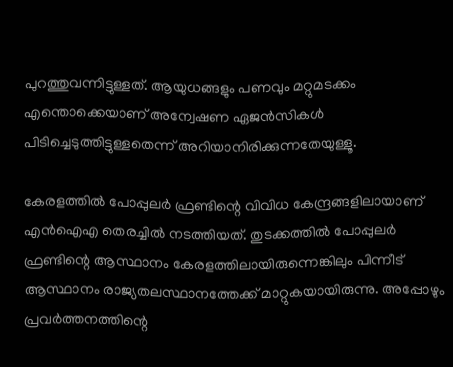പുറത്തുവന്നിട്ടുള്ളത്. ആയുധങ്ങളും പണവും മറ്റുമടക്കം എന്തൊക്കെയാണ് അന്വേഷണ ഏജന്‍സികള്‍ പിടിച്ചെടുത്തിട്ടുള്ളതെന്ന് അറിയാനിരിക്കുന്നതേയുള്ളൂ.

കേരളത്തില്‍ പോപ്പുലര്‍ ഫ്രണ്ടിന്റെ വിവിധ കേന്ദ്രങ്ങളിലായാണ് എന്‍ഐഎ തെരച്ചില്‍ നടത്തിയത്. തുടക്കത്തില്‍ പോപ്പുലര്‍ ഫ്രണ്ടിന്റെ ആസ്ഥാനം കേരളത്തിലായിരുന്നെങ്കിലും പിന്നീട് ആസ്ഥാനം രാജ്യതലസ്ഥാനത്തേക്ക് മാറ്റുകയായിരുന്നു. അപ്പോഴും പ്രവര്‍ത്തനത്തിന്റെ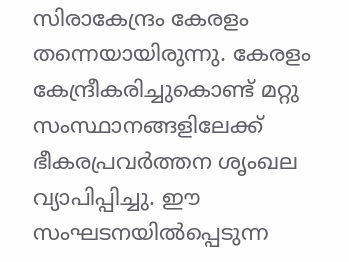സിരാകേന്ദ്രം കേരളം തന്നെയായിരുന്നു. കേരളം കേന്ദ്രീകരിച്ചുകൊണ്ട് മറ്റു സംസ്ഥാനങ്ങളിലേക്ക് ഭീകരപ്രവര്‍ത്തന ശൃംഖല വ്യാപിപ്പിച്ചു. ഈ സംഘടനയില്‍പ്പെടുന്ന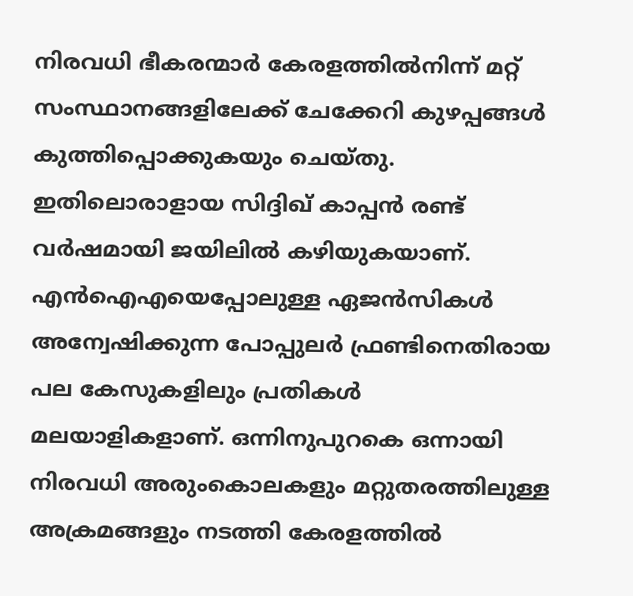നിരവധി ഭീകരന്മാര്‍ കേരളത്തില്‍നിന്ന് മറ്റ് സംസ്ഥാനങ്ങളിലേക്ക് ചേക്കേറി കുഴപ്പങ്ങള്‍ കുത്തിപ്പൊക്കുകയും ചെയ്തു. ഇതിലൊരാളായ സിദ്ദിഖ് കാപ്പന്‍ രണ്ട് വര്‍ഷമായി ജയിലില്‍ കഴിയുകയാണ്. എന്‍ഐഎയെപ്പോലുള്ള ഏജന്‍സികള്‍ അന്വേഷിക്കുന്ന പോപ്പുലര്‍ ഫ്രണ്ടിനെതിരായ പല കേസുകളിലും പ്രതികള്‍ മലയാളികളാണ്. ഒന്നിനുപുറകെ ഒന്നായി നിരവധി അരുംകൊലകളും മറ്റുതരത്തിലുള്ള അക്രമങ്ങളും നടത്തി കേരളത്തില്‍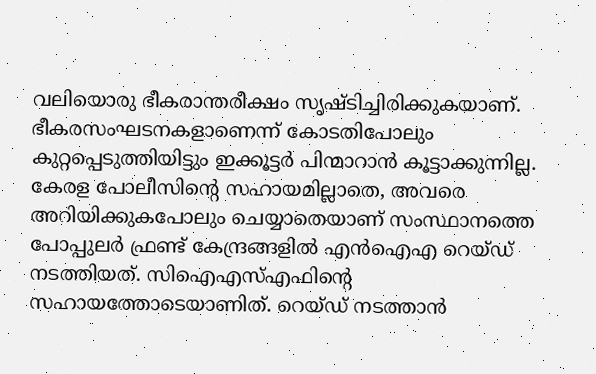വലിയൊരു ഭീകരാന്തരീക്ഷം സൃഷ്ടിച്ചിരിക്കുകയാണ്. ഭീകരസംഘടനകളാണെന്ന് കോടതിപോലും കുറ്റപ്പെടുത്തിയിട്ടും ഇക്കൂട്ടര്‍ പിന്മാറാന്‍ കൂട്ടാക്കുന്നില്ല. കേരള പോലീസിന്റെ സഹായമില്ലാതെ, അവരെ അറിയിക്കുകപോലും ചെയ്യാതെയാണ് സംസ്ഥാനത്തെ പോപ്പുലര്‍ ഫ്രണ്ട് കേന്ദ്രങ്ങളില്‍ എന്‍ഐഎ റെയ്ഡ് നടത്തിയത്. സിഐഎസ്എഫിന്റെ സഹായത്തോടെയാണിത്. റെയ്ഡ് നടത്താന്‍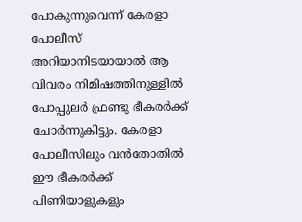പോകുന്നുവെന്ന് കേരളാ പോലീസ് അറിയാനിടയായാല്‍ ആ വിവരം നിമിഷത്തിനുള്ളില്‍ പോപ്പുലര്‍ ഫ്രണ്ടു ഭീകരര്‍ക്ക് ചോര്‍ന്നുകിട്ടും. കേരളാ പോലീസിലും വന്‍തോതില്‍ ഈ ഭീകരര്‍ക്ക് പിണിയാളുകളും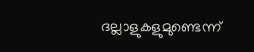ദല്ലാളുകളുമുണ്ടെന്ന്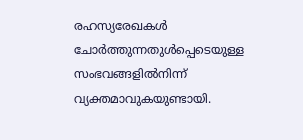രഹസ്യരേഖകള്‍ ചോര്‍ത്തുന്നതുള്‍പ്പെടെയുള്ള സംഭവങ്ങളില്‍നിന്ന് വ്യക്തമാവുകയുണ്ടായി.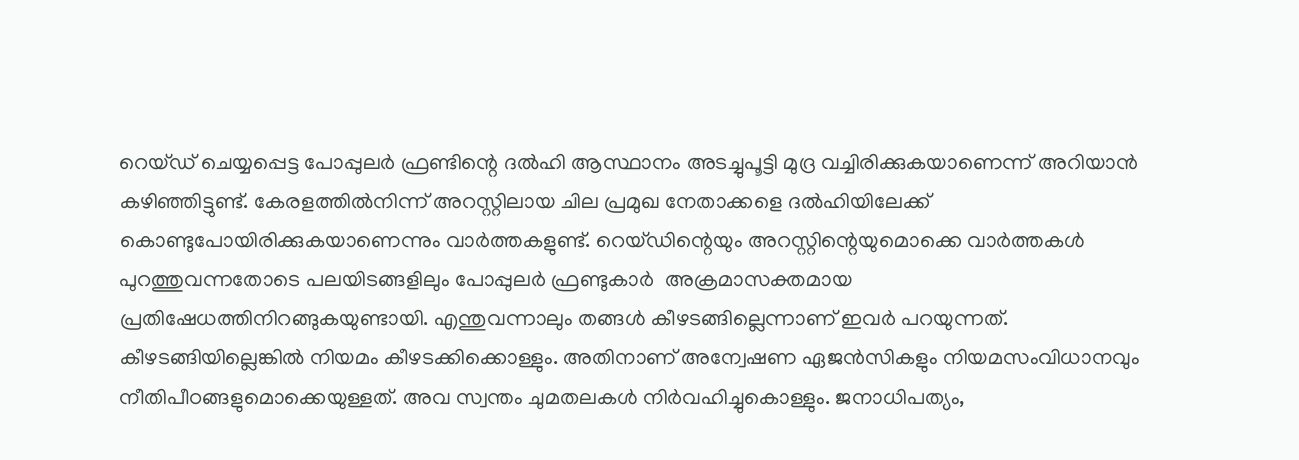റെയ്ഡ് ചെയ്യപ്പെട്ട പോപ്പുലര്‍ ഫ്രണ്ടിന്റെ ദല്‍ഹി ആസ്ഥാനം അടച്ചുപൂട്ടി മുദ്ര വച്ചിരിക്കുകയാണെന്ന് അറിയാന്‍ കഴിഞ്ഞിട്ടുണ്ട്. കേരളത്തില്‍നിന്ന് അറസ്റ്റിലായ ചില പ്രമുഖ നേതാക്കളെ ദല്‍ഹിയിലേക്ക് കൊണ്ടുപോയിരിക്കുകയാണെന്നും വാര്‍ത്തകളുണ്ട്. റെയ്ഡിന്റെയും അറസ്റ്റിന്റെയുമൊക്കെ വാര്‍ത്തകള്‍ പുറത്തുവന്നതോടെ പലയിടങ്ങളിലും പോപ്പുലര്‍ ഫ്രണ്ടുകാര്‍  അക്രമാസക്തമായ പ്രതിഷേധത്തിനിറങ്ങുകയുണ്ടായി. എന്തുവന്നാലും തങ്ങള്‍ കീഴടങ്ങില്ലെന്നാണ് ഇവര്‍ പറയുന്നത്. കീഴടങ്ങിയില്ലെങ്കില്‍ നിയമം കീഴടക്കിക്കൊള്ളും. അതിനാണ് അന്വേഷണ ഏജന്‍സികളും നിയമസംവിധാനവും നീതിപീഠങ്ങളുമൊക്കെയുള്ളത്. അവ സ്വന്തം ചുമതലകള്‍ നിര്‍വഹിച്ചുകൊള്ളും. ജനാധിപത്യം,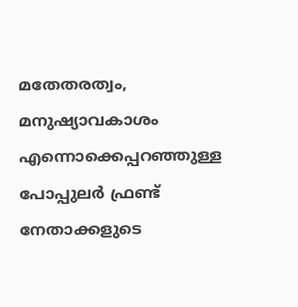മതേതരത്വം, മനുഷ്യാവകാശം എന്നൊക്കെപ്പറഞ്ഞുള്ള പോപ്പുലര്‍ ഫ്രണ്ട് നേതാക്കളുടെ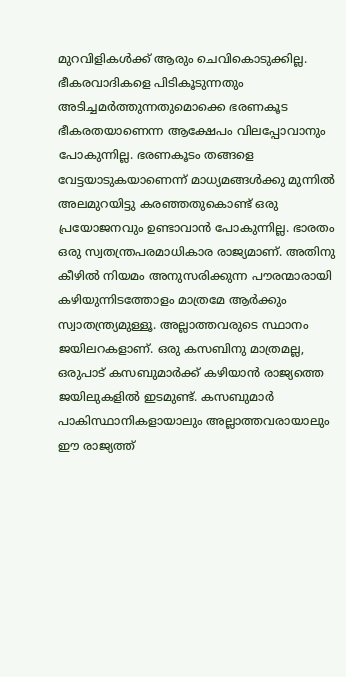മുറവിളികള്‍ക്ക് ആരും ചെവികൊടുക്കില്ല. ഭീകരവാദികളെ പിടികൂടുന്നതും അടിച്ചമര്‍ത്തുന്നതുമൊക്കെ ഭരണകൂട ഭീകരതയാണെന്ന ആക്ഷേപം വിലപ്പോവാനും പോകുന്നില്ല. ഭരണകൂടം തങ്ങളെ വേട്ടയാടുകയാണെന്ന് മാധ്യമങ്ങള്‍ക്കു മുന്നില്‍ അലമുറയിട്ടു കരഞ്ഞതുകൊണ്ട് ഒരു പ്രയോജനവും ഉണ്ടാവാന്‍ പോകുന്നില്ല. ഭാരതം ഒരു സ്വതന്ത്രപരമാധികാര രാജ്യമാണ്. അതിനു കീഴില്‍ നിയമം അനുസരിക്കുന്ന പൗരന്മാരായി കഴിയുന്നിടത്തോളം മാത്രമേ ആര്‍ക്കും സ്വാതന്ത്ര്യമുള്ളൂ. അല്ലാത്തവരുടെ സ്ഥാനം ജയിലറകളാണ്. ഒരു കസബിനു മാത്രമല്ല, ഒരുപാട് കസബുമാര്‍ക്ക് കഴിയാന്‍ രാജ്യത്തെ ജയിലുകളില്‍ ഇടമുണ്ട്. കസബുമാര്‍ പാകിസ്ഥാനികളായാലും അല്ലാത്തവരായാലും ഈ രാജ്യത്ത്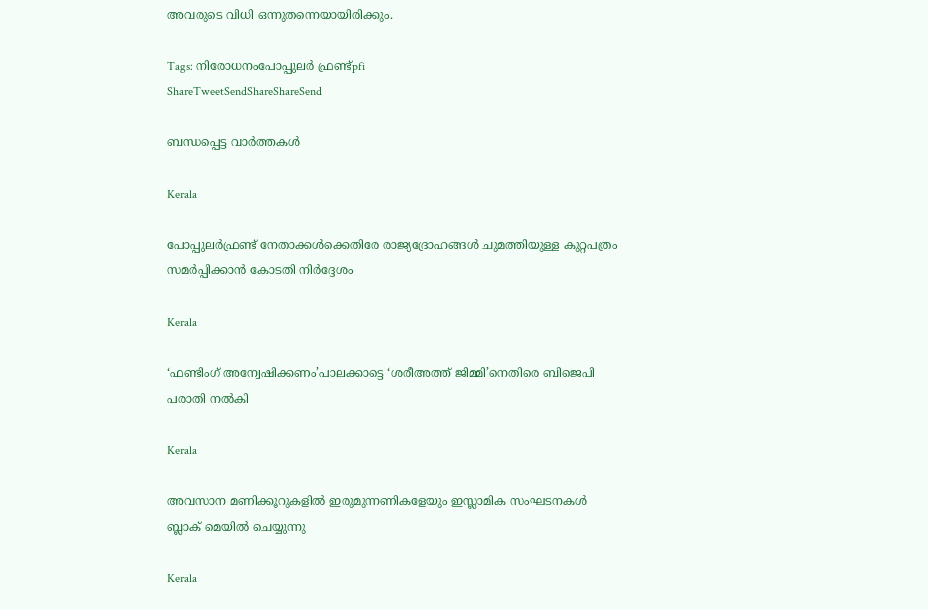അവരുടെ വിധി ഒന്നുതന്നെയായിരിക്കും.

Tags: നിരോധനംപോപ്പുലര്‍ ഫ്രണ്ട്pfi
ShareTweetSendShareShareSend

ബന്ധപ്പെട്ട വാര്‍ത്തകള്‍

Kerala

പോപ്പുലർഫ്രണ്ട് നേതാക്കൾക്കെതിരേ രാജ്യദ്രോഹങ്ങൾ ചുമത്തിയുള്ള കുറ്റപത്രം സമർപ്പിക്കാൻ കോടതി നിർദ്ദേശം

Kerala

‘ഫണ്ടിംഗ് അന്വേഷിക്കണം’പാലക്കാട്ടെ ‘ശരീഅത്ത് ജിമ്മി’നെതിരെ ബിജെപി പരാതി നല്‍കി

Kerala

അവസാന മണിക്കൂറുകളിൽ ഇരുമുന്നണികളേയും ഇസ്ലാമിക സംഘടനകൾ ബ്ലാക് മെയിൽ ചെയ്യുന്നു

Kerala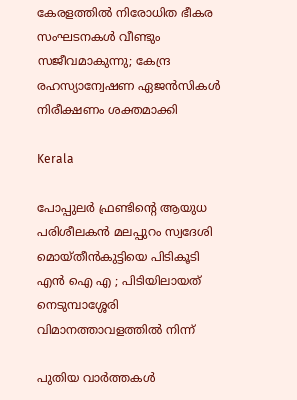കേരളത്തിൽ നിരോധിത ഭീകര സംഘടനകള്‍ വീണ്ടും സജീവമാകുന്നു; കേന്ദ്ര രഹസ്യാന്വേഷണ ഏജന്‍സികള്‍ നിരീക്ഷണം ശക്തമാക്കി

Kerala

പോപ്പുലർ ഫ്രണ്ടിന്റെ ആയുധ പരിശീലകൻ മലപ്പുറം സ്വദേശി മൊയ്തീൻകുട്ടിയെ പിടികൂടി എൻ ഐ എ ; പിടിയിലായത് നെടുമ്പാശ്ശേരി വിമാനത്താവളത്തിൽ നിന്ന്

പുതിയ വാര്‍ത്തകള്‍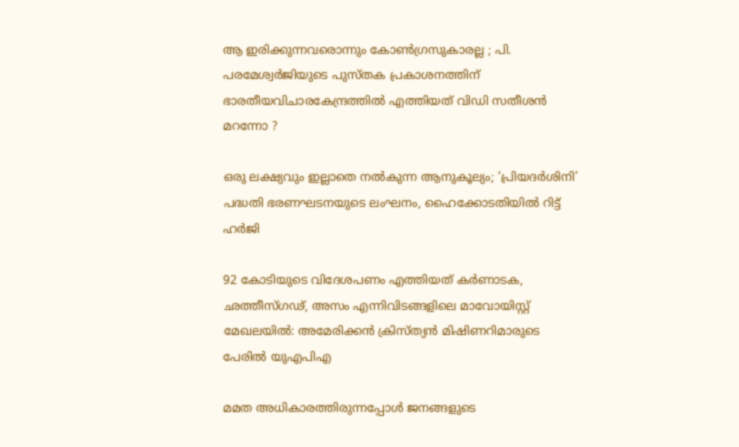ആ ഇരിക്കുന്നവരൊന്നും കോൺഗ്രസുകാരല്ല ; പി. പരമേശ്വര്‍ജിയുടെ പുസ്തക പ്രകാശനത്തിന് ഭാരതീയവിചാരകേന്ദ്രത്തിൽ എത്തിയത് വിഡി സതീശൻ മറന്നോ ?

ഒരു ലക്ഷ്യവും ഇല്ലാതെ നൽകുന്ന ആനുകൂല്യം; ‘പ്രിയദർശിനി’ പദ്ധതി ഭരണഘടനയുടെ ലംഘനം, ഹൈക്കോടതിയിൽ റിട്ട് ഹർജി

92 കോടിയുടെ വിദേശപണം എത്തിയത് കര്‍ണാടക, ഛത്തീസ്ഗഢ്, അസം എന്നിവിടങ്ങളിലെ മാവോയിസ്റ്റ് മേഖലയിൽ: അമേരിക്കൻ ക്രിസ്ത്യന്‍ മിഷിണറിമാരുടെ പേരില്‍ യുഎപിഎ

മമത അധികാരത്തിരുന്നപ്പോൾ ജനങ്ങളുടെ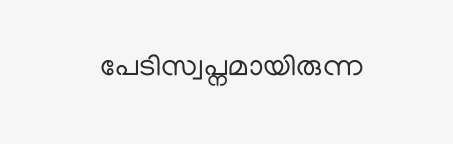പേടിസ്വപ്നമായിരുന്ന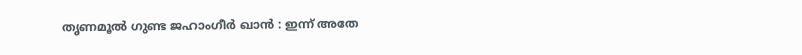തൃണമൂൽ ഗുണ്ട ജഹാംഗീർ ഖാൻ : ഇന്ന് അതേ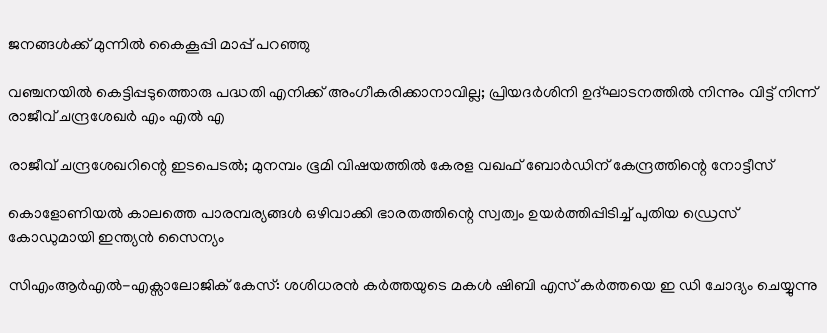ജനങ്ങൾക്ക് മുന്നിൽ കൈകൂപ്പി മാപ്പ് പറഞ്ഞു

വഞ്ചനയിൽ കെട്ടിപ്പടുത്തൊരു പദ്ധതി എനിക്ക് അംഗീകരിക്കാനാവില്ല; പ്രിയദർശിനി ഉദ്ഘാടനത്തിൽ നിന്നും വിട്ട് നിന്ന് രാജീവ് ചന്ദ്രശേഖർ എം എൽ എ

രാജീവ് ചന്ദ്രശേഖറിന്റെ ഇടപെടൽ; മുനമ്പം ഭൂമി വിഷയത്തിൽ കേരള വഖഫ് ബോർഡിന് കേന്ദ്രത്തിന്റെ നോട്ടീസ്

കൊളോണിയൽ കാലത്തെ പാരമ്പര്യങ്ങൾ ഒഴിവാക്കി ഭാരതത്തിന്റെ സ്വത്വം ഉയർത്തിപ്പിടിച്ച് പുതിയ ഡ്രെസ് കോഡുമായി ഇന്ത്യൻ സൈന്യം

സിഎംആർഎൽ-എക്സാലോജിക് കേസ്: ശശിധരൻ കർത്തയുടെ മകൾ ഷിബി എസ് കർത്തയെ ഇ ഡി ചോദ്യം ചെയ്യുന്നു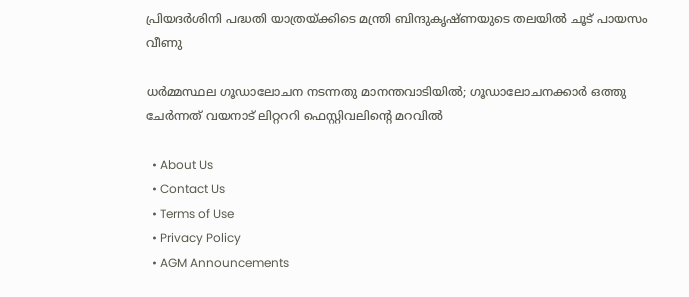പ്രിയദർശിനി പദ്ധതി യാത്രയ്‌ക്കിടെ മന്ത്രി ബിന്ദുകൃഷ്ണയുടെ തലയിൽ ചൂട് പായസം വീണു

ധർമ്മസ്ഥല ഗൂഡാലോചന നടന്നതു മാനന്തവാടിയിൽ; ഗൂഡാലോചനക്കാർ ഒത്തു ചേർന്നത് വയനാട് ലിറ്റററി ഫെസ്റ്റിവലിന്റെ മറവിൽ

  • About Us
  • Contact Us
  • Terms of Use
  • Privacy Policy
  • AGM Announcements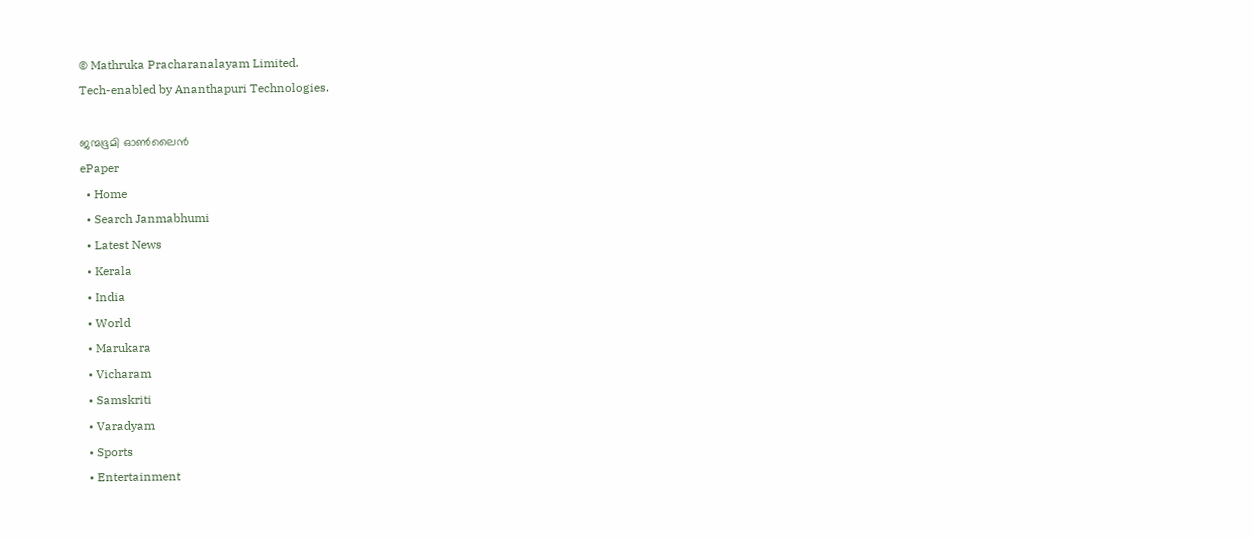© Mathruka Pracharanalayam Limited.
Tech-enabled by Ananthapuri Technologies.

ജന്മഭൂമി ഓണ്‍ലൈന്‍
ePaper
  • Home
  • Search Janmabhumi
  • Latest News
  • Kerala
  • India
  • World
  • Marukara
  • Vicharam
  • Samskriti
  • Varadyam
  • Sports
  • Entertainment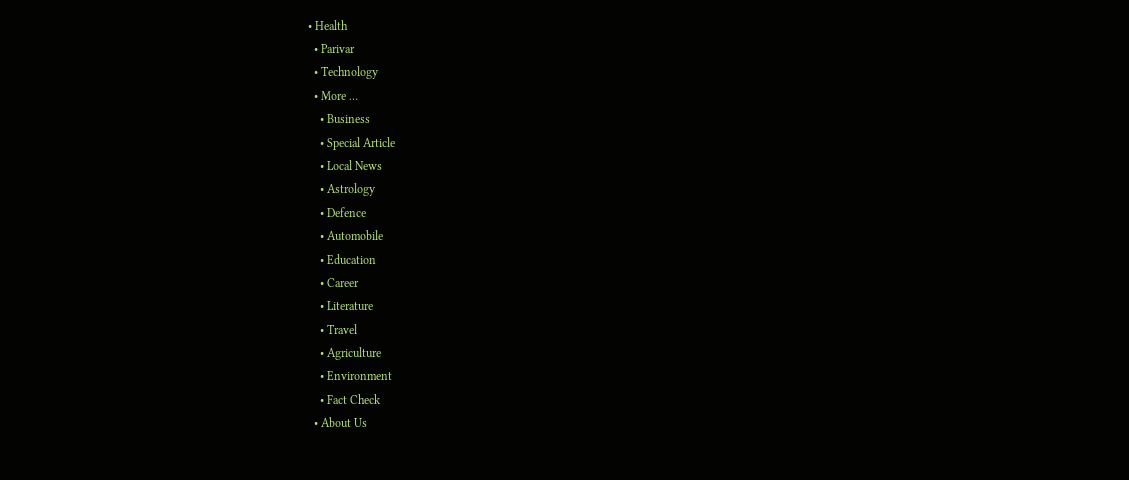• Health
  • Parivar
  • Technology
  • More …
    • Business
    • Special Article
    • Local News
    • Astrology
    • Defence
    • Automobile
    • Education
    • Career
    • Literature
    • Travel
    • Agriculture
    • Environment
    • Fact Check
  • About Us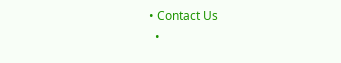• Contact Us
  •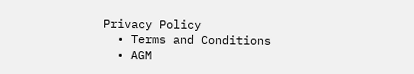Privacy Policy
  • Terms and Conditions
  • AGM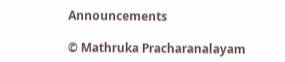Announcements

© Mathruka Pracharanalayam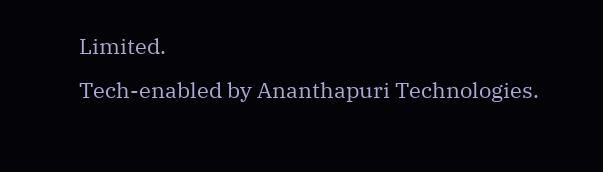Limited.
Tech-enabled by Ananthapuri Technologies.